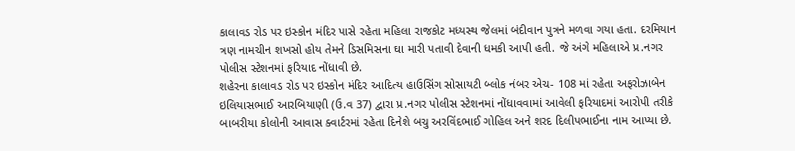કાલાવડ રોડ પર ઇસ્કોન મંદિર પાસે રહેતા મહિલા રાજકોટ મધ્યસ્થ જેલમાં બંદીવાન પુત્રને મળવા ગયા હતા. દરમિયાન ત્રણ નામચીન શખસો હોય તેમને ડિસમિસના ઘા મારી પતાવી દેવાની ધમકી આપી હતી. જે અંગે મહિલાએ પ્ર.નગર પોલીસ સ્ટેશનમાં ફરિયાદ નોંધાવી છે.
શહેરના કાલાવડ રોડ પર ઇસ્કોન મંદિર આદિત્ય હાઉસિંગ સોસાયટી બ્લોક નંબર એચ- 108 માં રહેતા અફરોઝાબેન ઇલિયાસભાઈ આરબિયાણી (ઉ.વ 37) દ્વારા પ્ર.નગર પોલીસ સ્ટેશનમાં નોંધાવવામાં આવેલી ફરિયાદમાં આરોપી તરીકે બાબરીયા કોલોની આવાસ ક્વાર્ટરમાં રહેતા દિનેશે બચુ અરવિંદભાઈ ગોહિલ અને શરદ દિલીપભાઈના નામ આપ્યા છે.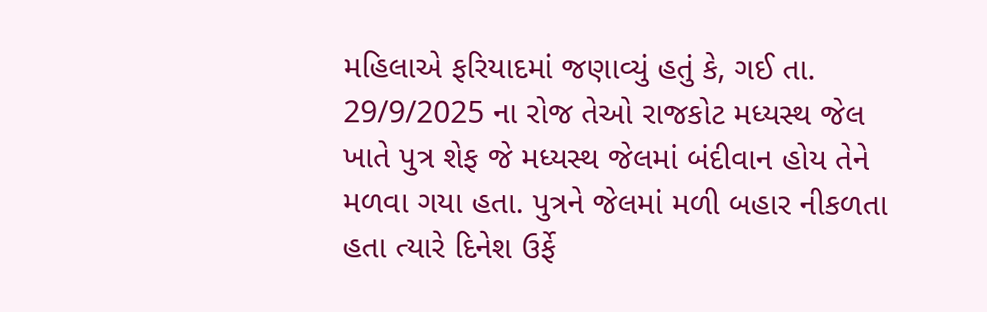મહિલાએ ફરિયાદમાં જણાવ્યું હતું કે, ગઈ તા. 29/9/2025 ના રોજ તેઓ રાજકોટ મધ્યસ્થ જેલ ખાતે પુત્ર શેફ જે મધ્યસ્થ જેલમાં બંદીવાન હોય તેને મળવા ગયા હતા. પુત્રને જેલમાં મળી બહાર નીકળતા હતા ત્યારે દિનેશ ઉર્ફે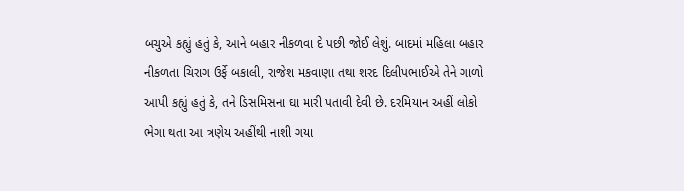બચુએ કહ્યું હતું કે, આને બહાર નીકળવા દે પછી જોઈ લેશું. બાદમાં મહિલા બહાર નીકળતા ચિરાગ ઉર્ફે બકાલી, રાજેશ મકવાણા તથા શરદ દિલીપભાઈએ તેને ગાળો આપી કહ્યું હતું કે, તને ડિસમિસના ઘા મારી પતાવી દેવી છે. દરમિયાન અહીં લોકો ભેગા થતા આ ત્રણેય અહીંથી નાશી ગયા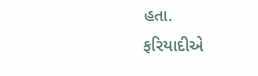હતા.
ફરિયાદીએ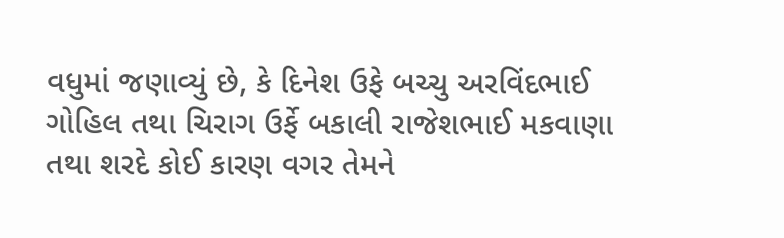વધુમાં જણાવ્યું છે, કે દિનેશ ઉફે બચ્ચુ અરવિંદભાઈ ગોહિલ તથા ચિરાગ ઉર્ફે બકાલી રાજેશભાઈ મકવાણા તથા શરદે કોઈ કારણ વગર તેમને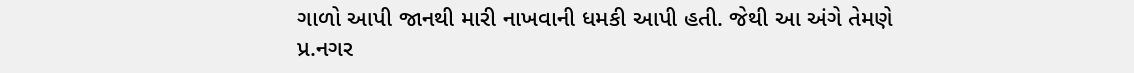ગાળો આપી જાનથી મારી નાખવાની ધમકી આપી હતી. જેથી આ અંગે તેમણે પ્ર.નગર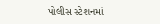પોલીસ સ્ટેશનમાં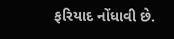ફરિયાદ નોંધાવી છે.